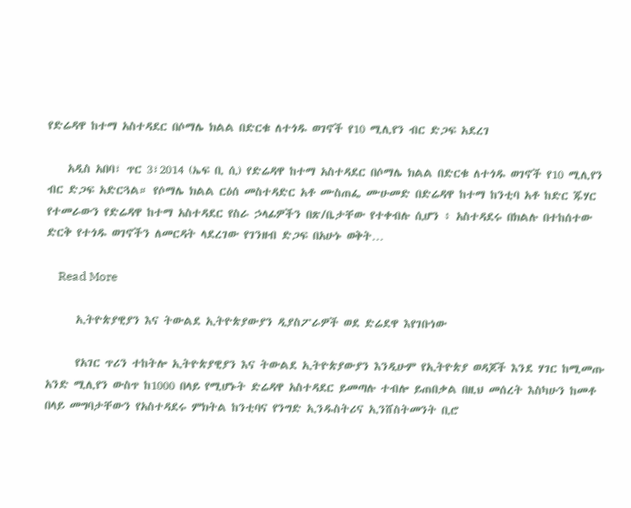የድሬዳዋ ከተማ አስተዳደር በሶማሌ ክልል በድርቁ ለተጎዱ ወገኖች የ10 ሚሊየን ብር ድጋፍ አደረገ

    አዲስ አበባ፣ ጥር 3፣2014 (ኤፍ ቢ ሲ) የድሬዳዋ ከተማ አስተዳደር በሶማሌ ክልል በድርቁ ለተጎዱ ወገኖች የ10 ሚሊየን ብር ድጋፍ አድርጓል። የሶማሌ ክልል ርዕሰ መስተዳድር አቶ ሙስጠፌ ሙሁመድ በድሬዳዋ ከተማ ከንቲባ አቶ ከድር ጁሃር የተመራውን የድሬዳዋ ከተማ አስተዳደር የስራ ኃላፊዎችን በጽ/ቤታቸው የተቀብሉ ሲሆን ፥ አስተዳደሩ በክልሉ በተከሰተው ድርቅ የተጎዱ ወገኖችን ለመርዳት ላደረገው የገንዘብ ድጋፍ በአሁኑ ወቅት…

    Read More

      ኢትዮጵያዊያን እና ትውልደ ኢትዮጵያውያን ዲያስፖራዎች ወደ ድሬደዋ እየገቡነው

      የአገር ጥሪን ተከትሎ ኢትዮጵያዊያን እና ትውልደ ኢትዮጵያውያን እንዲሁም የኢትዮጵያ ወዳጆች እንደ ሃገር ከሚመጡ አንድ ሚሊየን ውስጥ ከ1000 በላይ የሚሆኑት ድሬዳዋ አስተዳደር ይመጣሉ ተብሎ ይጠበቃል በዚህ መሰረት እስካሁን ከመቶ በላይ መግባታቸውን የአስተዳደሩ ምክትል ከንቲባና የንግድ ኢንዱስትሪና ኢንሸስትመንት ቢሮ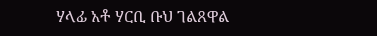ሃላፊ አቶ ሃርቢ ቡህ ገልጸዋል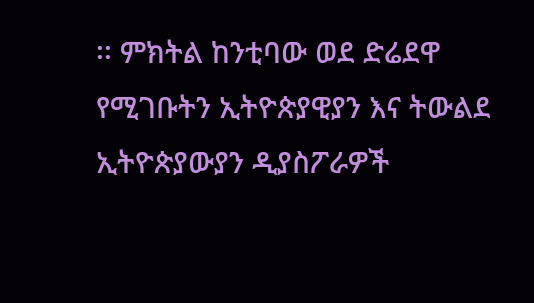፡፡ ምክትል ከንቲባው ወደ ድሬደዋ የሚገቡትን ኢትዮጵያዊያን እና ትውልደ ኢትዮጵያውያን ዲያስፖራዎች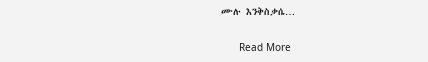ሙሉ እንቅስቃሴ…

      Read More